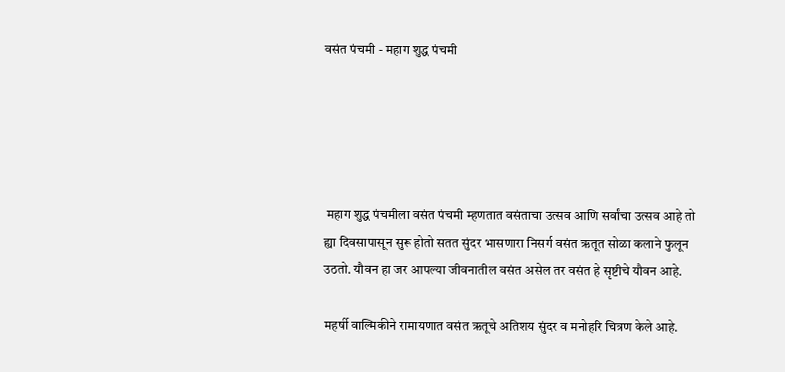वसंत पंचमी - महाग शुद्ध पंचमी





 महाग शुद्ध पंचमीला वसंत पंचमी म्हणतात वसंताचा उत्सव आणि सर्वांचा उत्सव आहे तो ह्या दिवसापासून सुरू होतो सतत सुंदर भासणारा निसर्ग वसंत ऋतूत सोळा कलाने फुलून उठतो. यौवन हा जर आपल्या जीवनातील वसंत असेल तर वसंत हे सृष्टीचे यौवन आहे.

महर्षी वाल्मिकीने रामायणात वसंत ऋतूचे अतिशय सुंदर व मनोहरि चित्रण केले आहे.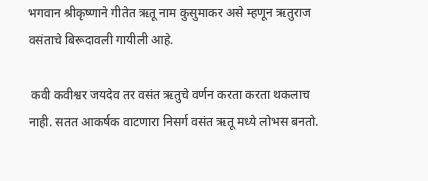भगवान श्रीकृष्णाने गीतेत ऋतू नाम कुसुमाकर असे म्हणून ऋतुराज वसंताचे बिरूदावली गायीली आहे.

 कवी कवीश्वर जयदेव तर वसंत ऋतुचे वर्णन करता करता थकलाच नाही. सतत आकर्षक वाटणारा निसर्ग वसंत ऋतू मध्ये लोभस बनतो.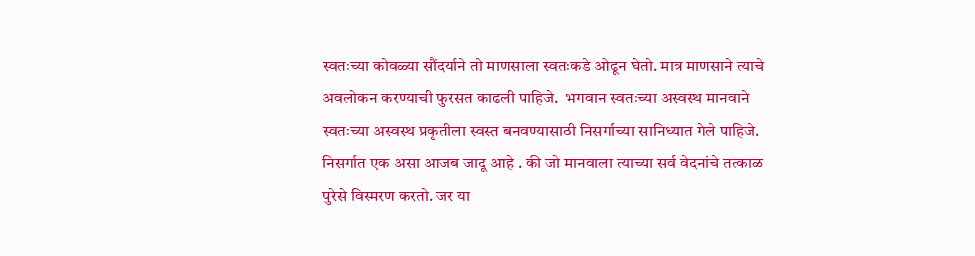स्वतःच्या कोवळ्या सौंदर्याने तो माणसाला स्वतःकडे ओढून घेतो. मात्र माणसाने त्याचे अवलोकन करण्याची फुरसत काढली पाहिजे.  भगवान स्वतःच्या अस्वस्थ मानवाने स्वतःच्या अस्वस्थ प्रकृतीला स्वस्त बनवण्यासाठी निसर्गाच्या सानिध्यात गेले पाहिजे.  निसर्गात एक असा आजब जादू आहे . की जो मानवाला त्याच्या सर्व वेदनांचे तत्काळ पुरेसे विस्मरण करतो. जर या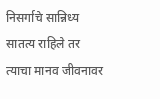निसर्गाचे सान्निध्य सातत्य राहिले तर त्याचा मानव जीवनावर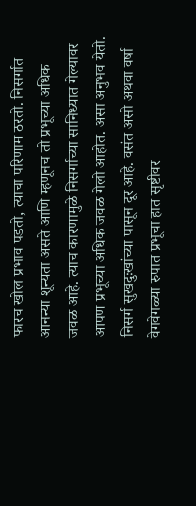फारच खोल प्रभाव पडतो, त्याचा परिणाम ठरतो. निसर्गात आनन्या शून्यता असते आणि म्हणूनच तो प्रभूच्या अधिक जवळ आहे. त्याच कारणामुळे निसर्गाच्या सानिध्यात गेल्यावर आपण प्रभूच्या अधिक जवळ गेलो आहोत. असा अनुभव येतो. निसर्ग सुखदुःखांच्या पासून दूर आहे. वसंत असो अथवा वर्षा वेगवेगळ्या रुपात प्रभूचा हात सृष्टीवर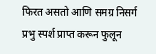फिरत असतो आणि समग्र निसर्ग प्रभु स्पर्श प्राप्त करून फुलून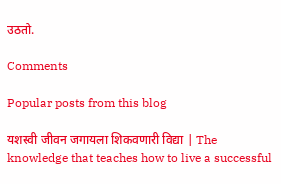उठतो.

Comments

Popular posts from this blog

यशस्वी जीवन जगायला शिकवणारी विद्या | The knowledge that teaches how to live a successful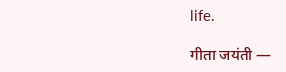life.

गीता जयंती —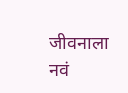जीवनाला नवं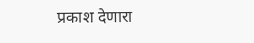प्रकाश देणारा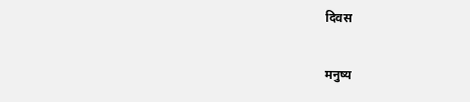दिवस

मनुष्य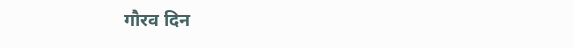गौरव दिन